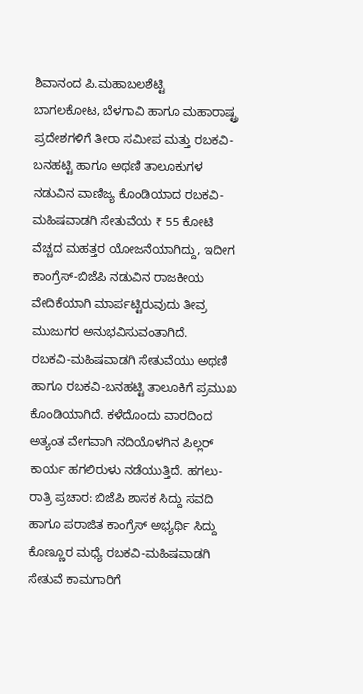ಶಿವಾನಂದ ಪಿ.ಮಹಾಬಲಶೆಟ್ಟಿ
ಬಾಗಲಕೋಟ, ಬೆಳಗಾವಿ ಹಾಗೂ ಮಹಾರಾಷ್ಟ್ರ ಪ್ರದೇಶಗಳಿಗೆ ತೀರಾ ಸಮೀಪ ಮತ್ತು ರಬಕವಿ-ಬನಹಟ್ಟಿ ಹಾಗೂ ಅಥಣಿ ತಾಲೂಕುಗಳ ನಡುವಿನ ವಾಣಿಜ್ಯ ಕೊಂಡಿಯಾದ ರಬಕವಿ-ಮಹಿಷವಾಡಗಿ ಸೇತುವೆಯ ₹ 55 ಕೋಟಿ ವೆಚ್ಚದ ಮಹತ್ತರ ಯೋಜನೆಯಾಗಿದ್ದು, ಇದೀಗ ಕಾಂಗ್ರೆಸ್-ಬಿಜೆಪಿ ನಡುವಿನ ರಾಜಕೀಯ ವೇದಿಕೆಯಾಗಿ ಮಾರ್ಪಟ್ಟಿರುವುದು ತೀವ್ರ ಮುಜುಗರ ಅನುಭವಿಸುವಂತಾಗಿದೆ.
ರಬಕವಿ-ಮಹಿಷವಾಡಗಿ ಸೇತುವೆಯು ಅಥಣಿ ಹಾಗೂ ರಬಕವಿ-ಬನಹಟ್ಟಿ ತಾಲೂಕಿಗೆ ಪ್ರಮುಖ ಕೊಂಡಿಯಾಗಿದೆ. ಕಳೆದೊಂದು ವಾರದಿಂದ ಅತ್ಯಂತ ವೇಗವಾಗಿ ನದಿಯೊಳಗಿನ ಪಿಲ್ಲರ್ ಕಾರ್ಯ ಹಗಲಿರುಳು ನಡೆಯುತ್ತಿದೆ. ಹಗಲು-ರಾತ್ರಿ ಪ್ರಚಾರ: ಬಿಜೆಪಿ ಶಾಸಕ ಸಿದ್ದು ಸವದಿ ಹಾಗೂ ಪರಾಜಿತ ಕಾಂಗ್ರೆಸ್ ಅಭ್ಯರ್ಥಿ ಸಿದ್ದು ಕೊಣ್ಣೂರ ಮಧ್ಯೆ ರಬಕವಿ-ಮಹಿಷವಾಡಗಿ ಸೇತುವೆ ಕಾಮಗಾರಿಗೆ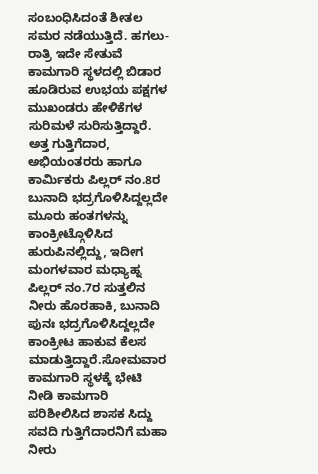ಸಂಬಂಧಿಸಿದಂತೆ ಶೀತಲ ಸಮರ ನಡೆಯುತ್ತಿದೆ. ಹಗಲು-ರಾತ್ರಿ ಇದೇ ಸೇತುವೆ ಕಾಮಗಾರಿ ಸ್ಥಳದಲ್ಲಿ ಬಿಡಾರ ಹೂಡಿರುವ ಉಭಯ ಪಕ್ಷಗಳ ಮುಖಂಡರು ಹೇಳಿಕೆಗಳ ಸುರಿಮಳೆ ಸುರಿಸುತ್ತಿದ್ದಾರೆ. ಅತ್ತ ಗುತ್ತಿಗೆದಾರ, ಅಭಿಯಂತರರು ಹಾಗೂ ಕಾರ್ಮಿಕರು ಪಿಲ್ಲರ್ ನಂ.8ರ ಬುನಾದಿ ಭದ್ರಗೊಳಿಸಿದ್ದಲ್ಲದೇ ಮೂರು ಹಂತಗಳನ್ನು ಕಾಂಕ್ರೀಟ್ಗೊಳಿಸಿದ ಹುರುಪಿನಲ್ಲಿದ್ದು, ಇದೀಗ ಮಂಗಳವಾರ ಮಧ್ಯಾಹ್ನ ಪಿಲ್ಲರ್ ನಂ.7ರ ಸುತ್ತಲಿನ ನೀರು ಹೊರಹಾಕಿ, ಬುನಾದಿ ಪುನಃ ಭದ್ರಗೊಳಿಸಿದ್ದಲ್ಲದೇ ಕಾಂಕ್ರೀಟ ಹಾಕುವ ಕೆಲಸ ಮಾಡುತ್ತಿದ್ದಾರೆ.ಸೋಮವಾರ ಕಾಮಗಾರಿ ಸ್ಥಳಕ್ಕೆ ಭೇಟಿ ನೀಡಿ ಕಾಮಗಾರಿ ಪರಿಶೀಲಿಸಿದ ಶಾಸಕ ಸಿದ್ದು ಸವದಿ ಗುತ್ತಿಗೆದಾರನಿಗೆ ಮಹಾ ನೀರು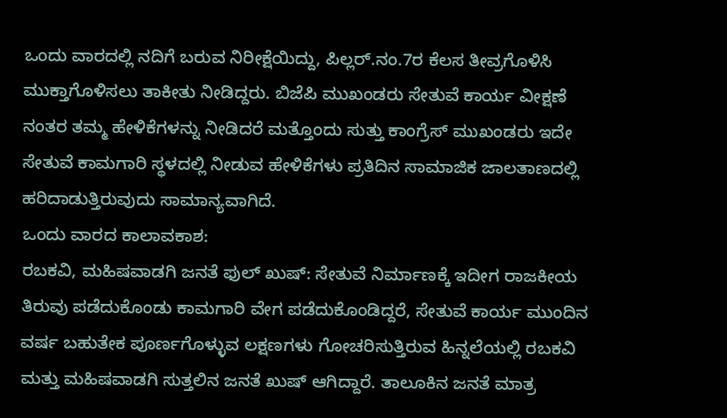ಒಂದು ವಾರದಲ್ಲಿ ನದಿಗೆ ಬರುವ ನಿರೀಕ್ಷೆಯಿದ್ದು, ಪಿಲ್ಲರ್.ನಂ.7ರ ಕೆಲಸ ತೀವ್ರಗೊಳಿಸಿ ಮುಕ್ತಾಗೊಳಿಸಲು ತಾಕೀತು ನೀಡಿದ್ದರು. ಬಿಜೆಪಿ ಮುಖಂಡರು ಸೇತುವೆ ಕಾರ್ಯ ವೀಕ್ಷಣೆ ನಂತರ ತಮ್ಮ ಹೇಳಿಕೆಗಳನ್ನು ನೀಡಿದರೆ ಮತ್ತೊಂದು ಸುತ್ತು ಕಾಂಗ್ರೆಸ್ ಮುಖಂಡರು ಇದೇ ಸೇತುವೆ ಕಾಮಗಾರಿ ಸ್ಥಳದಲ್ಲಿ ನೀಡುವ ಹೇಳಿಕೆಗಳು ಪ್ರತಿದಿನ ಸಾಮಾಜಿಕ ಜಾಲತಾಣದಲ್ಲಿ ಹರಿದಾಡುತ್ತಿರುವುದು ಸಾಮಾನ್ಯವಾಗಿದೆ.
ಒಂದು ವಾರದ ಕಾಲಾವಕಾಶ:
ರಬಕವಿ, ಮಹಿಷವಾಡಗಿ ಜನತೆ ಫುಲ್ ಖುಷ್: ಸೇತುವೆ ನಿರ್ಮಾಣಕ್ಕೆ ಇದೀಗ ರಾಜಕೀಯ ತಿರುವು ಪಡೆದುಕೊಂಡು ಕಾಮಗಾರಿ ವೇಗ ಪಡೆದುಕೊಂಡಿದ್ದರೆ, ಸೇತುವೆ ಕಾರ್ಯ ಮುಂದಿನ ವರ್ಷ ಬಹುತೇಕ ಪೂರ್ಣಗೊಳ್ಳುವ ಲಕ್ಷಣಗಳು ಗೋಚರಿಸುತ್ತಿರುವ ಹಿನ್ನಲೆಯಲ್ಲಿ ರಬಕವಿ ಮತ್ತು ಮಹಿಷವಾಡಗಿ ಸುತ್ತಲಿನ ಜನತೆ ಖುಷ್ ಆಗಿದ್ದಾರೆ. ತಾಲೂಕಿನ ಜನತೆ ಮಾತ್ರ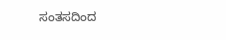ಸಂತಸದಿಂದ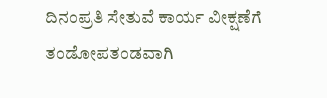ದಿನಂಪ್ರತಿ ಸೇತುವೆ ಕಾರ್ಯ ವೀಕ್ಷಣೆಗೆ ತಂಡೋಪತಂಡವಾಗಿ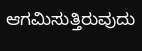ಆಗಮಿಸುತ್ತಿರುವುದು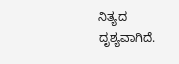ನಿತ್ಯದ ದೃಶ್ಯವಾಗಿದೆ.